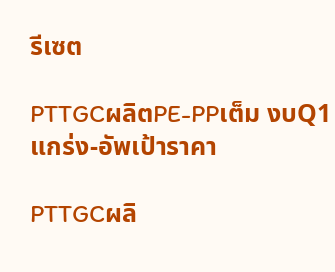รีเซต

PTTGCผลิตPE-PPเต็ม งบQ1แกร่ง-อัพเป้าราคา

PTTGCผลิ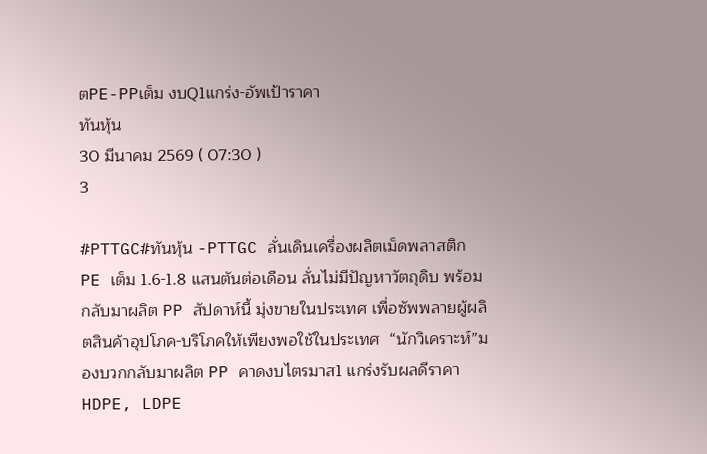ตPE-PPเต็ม งบQ1แกร่ง-อัพเป้าราคา
ทันหุ้น
30 มีนาคม 2569 ( 07:30 )
3

#PTTGC#ทันหุ้น -PTTGC ลั่นเดินเครื่องผลิตเม็ดพลาสติก PE เต็ม 1.6-1.8 แสนตันต่อเดือน ลั่นไม่มีปัญหาวัตถุดิบ พร้อมกลับมาผลิต PP สัปดาห์นี้ มุ่งขายในประเทศ เพื่อซัพพลายผู้ผลิตสินค้าอุปโภค-บริโภคให้เพียงพอใช้ในประเทศ  “นักวิเคราะห์”มองบวกกลับมาผลิต PP คาดงบไตรมาส1 แกร่งรับผลดีราคา HDPE, LDPE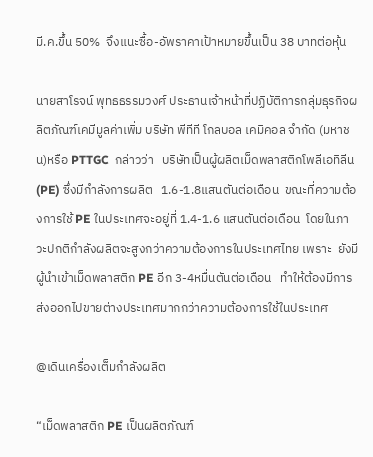มี.ค.ขึ้น 50%  จึงแนะซื้อ-อัพราคาเป้าหมายขึ้นเป็น 38 บาทต่อหุ้น

นายสาโรจน์ พุทธธรรมวงศ์ ประธานเจ้าหน้าที่ปฏิบัติการกลุ่มธุรกิจผลิตภัณฑ์เคมีมูลค่าเพิ่ม บริษัท พีทีที โกลบอล เคมิคอล จำกัด (มหาชน)หรือ PTTGC  กล่าวว่า   บริษัทเป็นผู้ผลิตเม็ดพลาสติกโพลีเอทิลีน (PE) ซึ่งมีกำลังการผลิต   1.6-1.8แสนตันต่อเดือน  ขณะที่ความต้องการใช้ PE ในประเทศจะอยู่ที่ 1.4-1.6 แสนตันต่อเดือน  โดยในภาวะปกติกำลังผลิตจะสูงกว่าความต้องการในประเทศไทย เพราะ  ยังมีผู้นำเข้าเม็ดพลาสติก PE อีก 3-4หมื่นตันต่อเดือน   ทำให้ต้องมีการส่งออกไปขายต่างประเทศมากกว่าความต้องการใช้ในประเทศ

@เดินเครื่องเต็มกำลังผลิต

“เม็ดพลาสติก PE เป็นผลิตภัณฑ์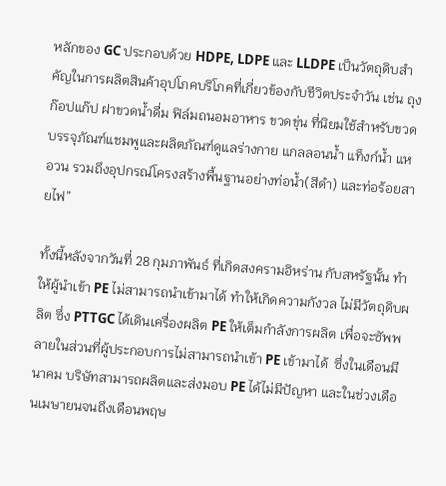หลักของ GC ประกอบด้วย HDPE, LDPE และ LLDPE เป็นวัตถุดิบสำคัญในการผลิตสินค้าอุปโภคบริโภคที่เกี่ยวข้องกับชีวิตประจำวัน เช่น ถุงก๊อปแก๊ป ฝาขวดน้ำดื่ม ฟิล์มถนอมอาหาร ขวดขุ่น ที่นิยมใช้สำหรับขวดบรรจุภัณฑ์แชมพูและผลิตภัณฑ์ดูแลร่างกาย แกลลอนน้ำ แท็งก์น้ำ แห อวน รวมถึงอุปกรณ์โครงสร้างพื้นฐานอย่างท่อน้ำ(สีดำ) และท่อร้อยสายไฟ”

ทั้งนี้หลังจากวันที่ 28 กุมภาพันธ์ ที่เกิดสงครามอิหร่าน กับสหรัฐนั้น ทำให้ผู้นำเข้า PE ไม่สามารถนำเข้ามาได้ ทำให้เกิดความกังวล ไม่มีวัตถุดิบผลิต ซึ่ง PTTGC ได้เดินเครื่องผลิต PE ให้เต็มกำลังการผลิต เพื่อจะซัพพลายในส่วนที่ผู้ประกอบการไม่สามารถนำเข้า PE เข้ามาได้  ซึ่งในเดือนมีนาคม บริษัทสามารถผลิตและส่งมอบ PE ได้ไม่มีปัญหา และในช่วงเดือนเมษายนจนถึงเดือนพฤษ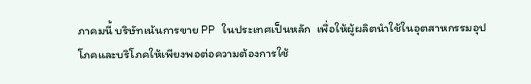ภาคมนี้ บริษัทเน้นการขาย PP ในประเทศเป็นหลัก  เพื่อให้ผู้ผลิตนำใช้ในอุตสาหกรรมอุปโภคและบริโภคให้เพียงพอต่อความต้องการใช้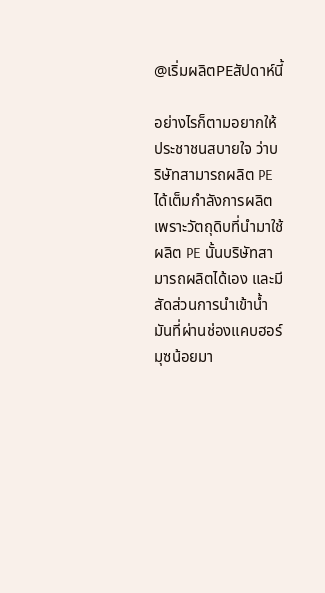@เริ่มผลิตPEสัปดาห์นี้

อย่างไรก็ตามอยากให้ประชาชนสบายใจ ว่าบริษัทสามารถผลิต PE ได้เต็มกำลังการผลิต เพราะวัตถุดิบที่นำมาใช้ ผลิต PE นั้นบริษัทสามารถผลิตได้เอง และมีสัดส่วนการนำเข้าน้ำมันที่ผ่านช่องแคบฮอร์มุซน้อยมา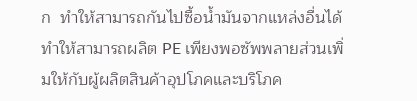ก  ทำให้สามารถกันไปซื้อน้ำมันจากแหล่งอื่นได้  ทำให้สามารถผลิต PE เพียงพอซัพพลายส่วนเพิ่มให้กับผู้ผลิตสินค้าอุปโภคและบริโภค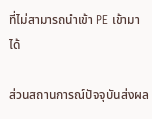ที่ไม่สามารถนำเข้า PE เข้ามาได้

ส่วนสถานการณ์ปัจจุบันส่งผล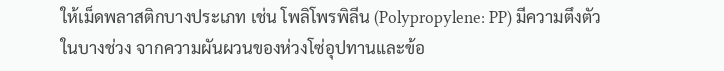ให้เม็ดพลาสติกบางประเภท เช่น โพลิโพรพิลีน (Polypropylene: PP) มีความตึงตัวในบางช่วง จากความผันผวนของห่วงโซ่อุปทานและข้อ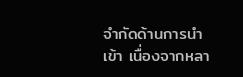จำกัดด้านการนำเข้า เนื่องจากหลา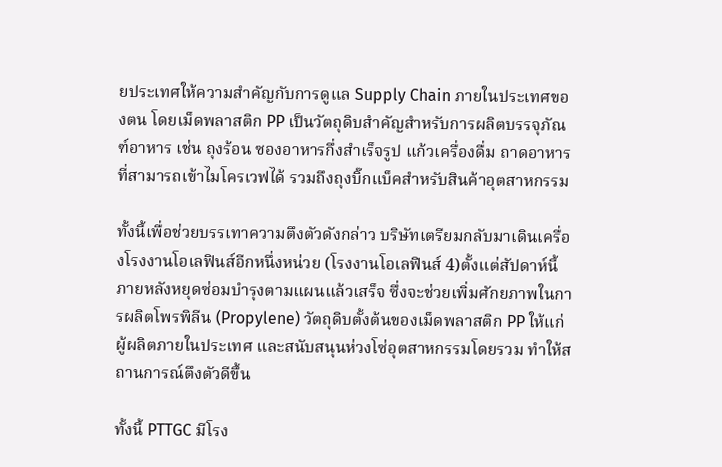ยประเทศให้ความสำคัญกับการดูแล Supply Chain ภายในประเทศของตน โดยเม็ดพลาสติก PP เป็นวัตถุดิบสำคัญสำหรับการผลิตบรรจุภัณฑ์อาหาร เช่น ถุงร้อน ซองอาหารกึ่งสำเร็จรูป แก้วเครื่องดื่ม ถาดอาหารที่สามารถเข้าไมโครเวฟได้ รวมถึงถุงบิ๊กแบ็คสำหรับสินค้าอุตสาหกรรม

ทั้งนี้เพื่อช่วยบรรเทาความตึงตัวดังกล่าว บริษัทเตรียมกลับมาเดินเครื่องโรงงานโอเลฟินส์อีกหนึ่งหน่วย (โรงงานโอเลฟินส์ 4)ตั้งแต่สัปดาห์นี้  ภายหลังหยุดซ่อมบำรุงตามแผนแล้วเสร็จ ซึ่งจะช่วยเพิ่มศักยภาพในการผลิตโพรพิลีน (Propylene) วัตถุดิบตั้งต้นของเม็ดพลาสติก PP ให้แก่ผู้ผลิตภายในประเทศ และสนับสนุนห่วงโซ่อุตสาหกรรมโดยรวม ทำให้สถานการณ์ตึงตัวดีขึ้น

ทั้งนี้ PTTGC มีโรง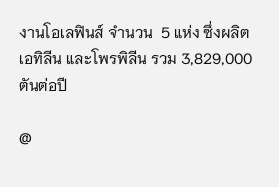งานโอเลฟินส์ จำนวน  5 แห่ง ซึ่งผลิต เอทิลีน และโพรพิลีน รวม 3,829,000 ตันต่อปี

@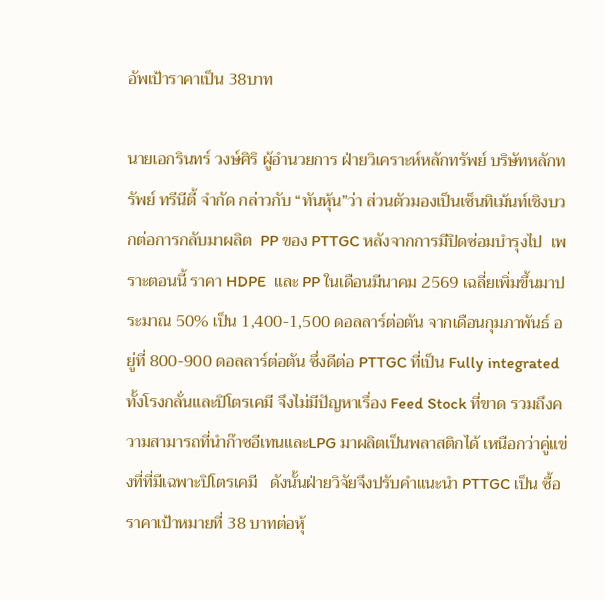อัพเป้าราคาเป็น 38บาท

นายเอกรินทร์ วงษ์ศิริ ผู้อำนวยการ ฝ่ายวิเคราะห์หลักทรัพย์ บริษัทหลักทรัพย์ ทรีนีตี้ จำกัด กล่าวกับ “ทันหุ้น”ว่า ส่วนตัวมองเป็นเซ็นทิเม้นท์เชิงบวกต่อการกลับมาผลิต  PP ของ PTTGC หลังจากการมีปิดซ่อมบำรุงไป  เพราะตอนนี้ ราคา HDPE  และ PP ในเดือนมีนาคม 2569 เฉลี่ยเพิ่มขึ้นมาประมาณ 50% เป็น 1,400-1,500 ดอลลาร์ต่อตัน จากเดือนกุมภาพันธ์ อยู่ที่ 800-900 ดอลลาร์ต่อตัน ซึ่งดีต่อ PTTGC ที่เป็น Fully integrated ทั้งโรงกลั่นและปิโตรเคมี จึงไม่มีปัญหาเรื่อง Feed Stock ที่ขาด รวมถึงความสามารถที่นำก๊าซอีเทนและLPG มาผลิตเป็นพลาสติกได้ เหนือกว่าคู่แข่งที่ที่มีเฉพาะปิโตรเคมี   ดังนั้นฝ่ายวิจัยจึงปรับคำแนะนำ PTTGC เป็น ซื้อ ราคาเป้าหมายที่ 38 บาทต่อหุ้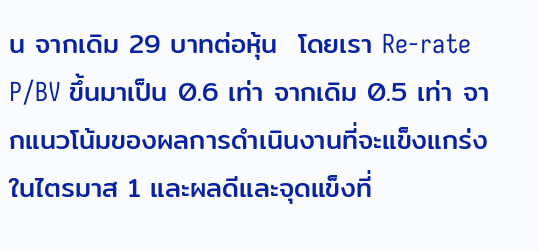น จากเดิม 29 บาทต่อหุ้น  โดยเรา Re-rate P/BV ขึ้นมาเป็น 0.6 เท่า จากเดิม 0.5 เท่า จากแนวโน้มของผลการดำเนินงานที่จะแข็งแกร่งในไตรมาส 1 และผลดีและจุดแข็งที่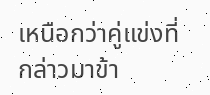เหนือกว่าคู่แข่งที่กล่าวมาข้า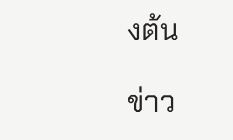งต้น

ข่าว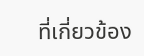ที่เกี่ยวข้อง